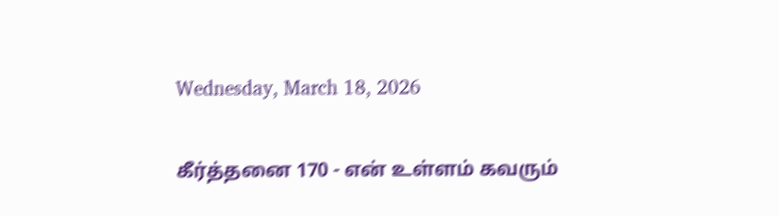Wednesday, March 18, 2026

கீர்த்தனை 170 - என் உள்ளம் கவரும்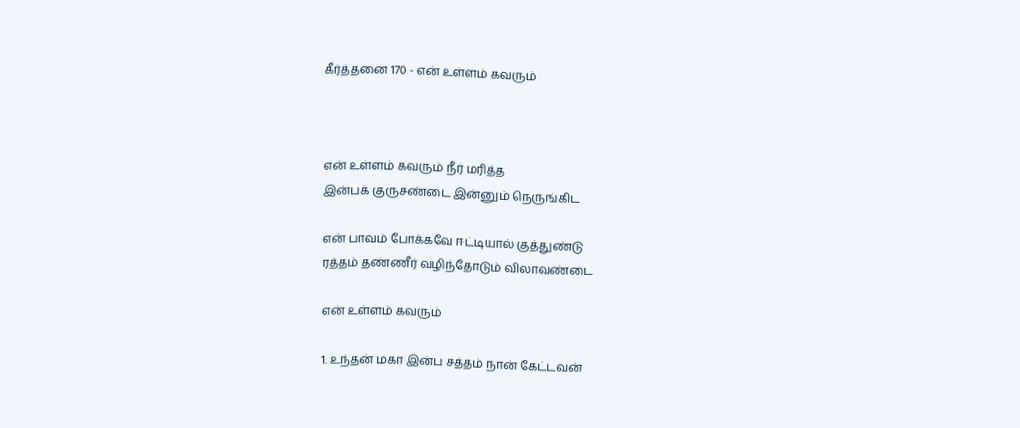கீர்த்தனை 170 - என் உள்ளம் கவரும்



என் உள்ளம் கவரும் நீர் மரித்த
இன்பக் குருசண்டை இன்னும் நெருங்கிட

என் பாவம் போக்கவே ஈட்டியால் குத்துண்டு
ரத்தம் தண்ணீர் வழிந்தோடும் விலாவண்டை

என் உள்ளம் கவரும்

1. உந்தன் மகா இன்ப சத்தம் நான் கேட்டவன்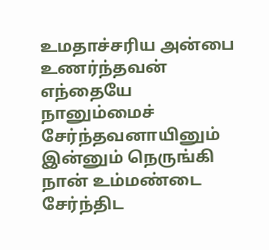உமதாச்சரிய அன்பை உணர்ந்தவன்
எந்தையே நானும்மைச் சேர்ந்தவனாயினும்
இன்னும் நெருங்கி நான் உம்மண்டை சேர்ந்திட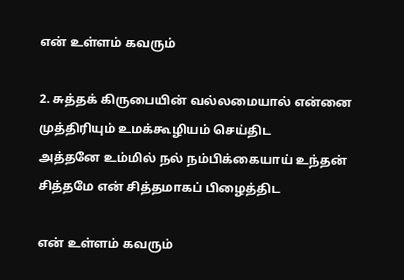என் உள்ளம் கவரும்

2. சுத்தக் கிருபையின் வல்லமையால் என்னை
முத்திரியும் உமக்கூழியம் செய்திட
அத்தனே உம்மில் நல் நம்பிக்கையாய் உந்தன்
சித்தமே என் சித்தமாகப் பிழைத்திட

என் உள்ளம் கவரும்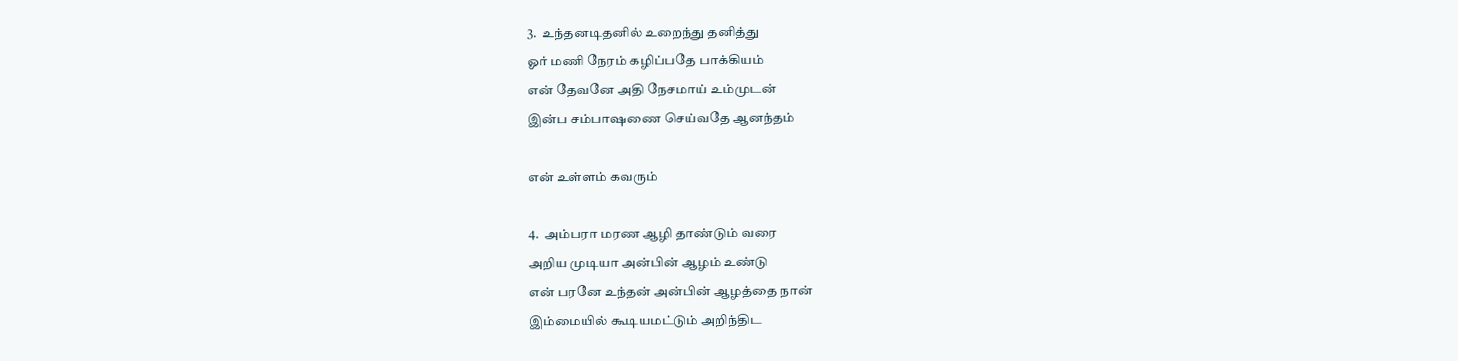3.  உந்தனடிதனில் உறைந்து தனித்து
ஓர் மணி நேரம் கழிப்பதே பாக்கியம்
என் தேவனே அதி நேசமாய் உம்முடன்
இன்ப சம்பாஷணை செய்வதே ஆனந்தம்

என் உள்ளம் கவரும்

4.  அம்பரா மரண ஆழி தாண்டும் வரை
அறிய முடியா அன்பின் ஆழம் உண்டு
என் பரனே உந்தன் அன்பின் ஆழத்தை நான்
இம்மையில் கூடியமட்டும் அறிந்திட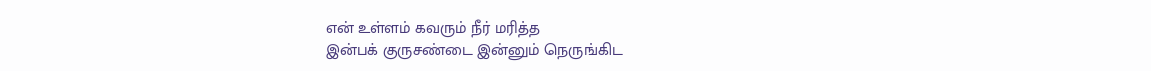என் உள்ளம் கவரும் நீர் மரித்த
இன்பக் குருசண்டை இன்னும் நெருங்கிட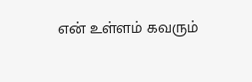என் உள்ளம் கவரும்